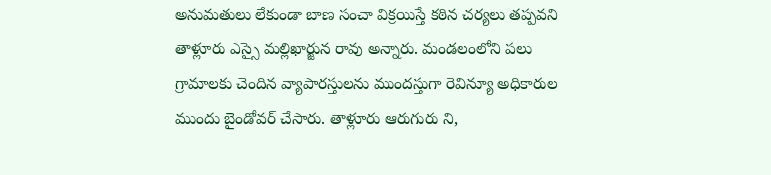అనుమతులు లేకుండా బాణ సంచా విక్రయిస్తే కఠిన చర్యలు తప్పవని తాళ్లూరు ఎస్సై మల్లిఖార్జున రావు అన్నారు. మండలంలోని పలు గ్రామాలకు చెందిన వ్యాపారస్తులను ముందస్తుగా రెవిన్యూ అధికారుల ముందు బైండోవర్ చేసారు. తాళ్లూరు ఆరుగురు ని,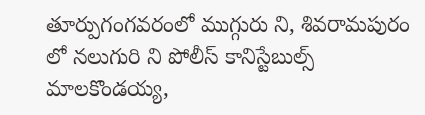తూర్పుగంగవరంలో ముగ్గురు ని, శివరామపురం లో నలుగురి ని పోలీస్ కానిస్టేబుల్స్ మాలకొండయ్య,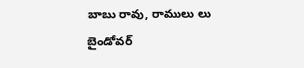బాబు రావు, రాములు లు బైండోవర్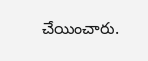చేయించారు.